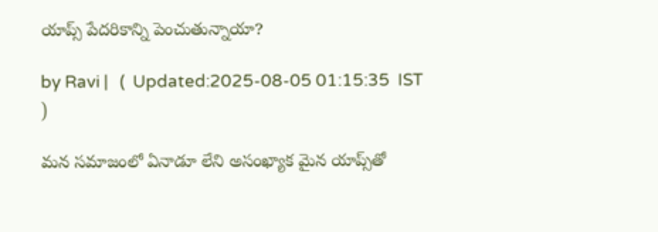యాప్స్ పేదరికాన్ని పెంచుతున్నాయా?

by Ravi |   (  Updated:2025-08-05 01:15:35  IST  )

మన సమాజంలో ఏనాడూ లేని అసంఖ్యాక మైన యాప్స్‌తో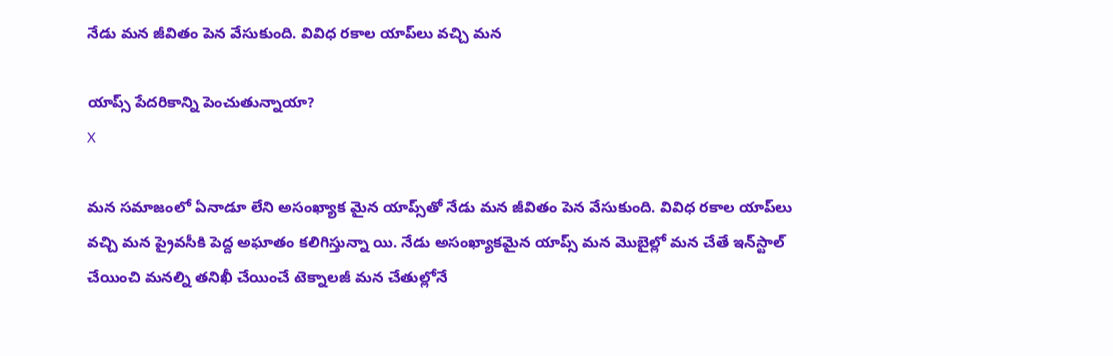నేడు మన జీవితం పెన వే‌సుకుంది. వివిధ రకాల యాప్‌లు వచ్చి మన

యాప్స్ పేదరికాన్ని పెంచుతున్నాయా?
X

మన సమాజంలో ఏనాడూ లేని అసంఖ్యాక మైన యాప్స్‌తో నేడు మన జీవితం పెన వే‌సుకుంది. వివిధ రకాల యాప్‌లు వచ్చి మన ప్రైవసీకి పెద్ద అఘాతం కలిగిస్తున్నా యి. నేడు అసంఖ్యాకమైన యాప్స్ మన మొబైల్లో మన చేతే ఇన్‌స్టాల్ చేయించి మనల్ని తనిఖీ చేయించే టెక్నాలజీ మన చేతుల్లోనే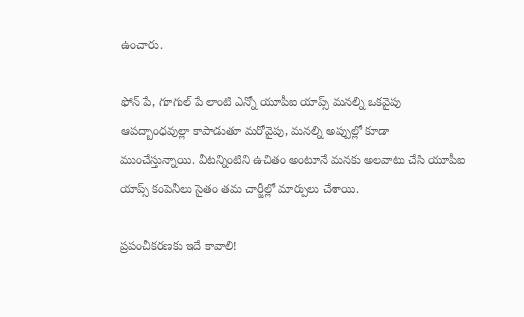ఉంచారు.

ఫోన్ పే, గూగుల్ పే లాంటి ఎన్నో యూపీఐ యాప్స్ మనల్ని ఒకవైపు ఆపద్బాంధవుల్లా కాపాడుతూ మరోవైపు, మనల్ని అప్పుల్లో కూడా ముంచేస్తున్నాయి. వీటన్నింటిని ఉచితం అంటూనే మనకు అలవాటు చేసి యూపీఐ యాప్స్ కంపెనీలు సైతం తమ చార్జీల్లో మార్పులు చేశాయి.

ప్రపంచీకరణకు ఇదే కావాలి!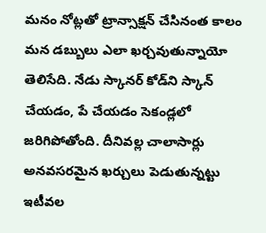మనం నోట్లతో ట్రాన్సాక్షన్ చేసినంత కాలం మన డబ్బులు ఎలా ఖర్చవుతున్నాయో తెలిసేది. నేడు స్కానర్ కోడ్‌ని స్కాన్ చేయడం, పే చేయడం సెకండ్లలో జరిగిపోతోంది. దీనివల్ల చాలాసార్లు అనవసరమైన ఖర్చులు పెడుతున్నట్టు ఇటీవల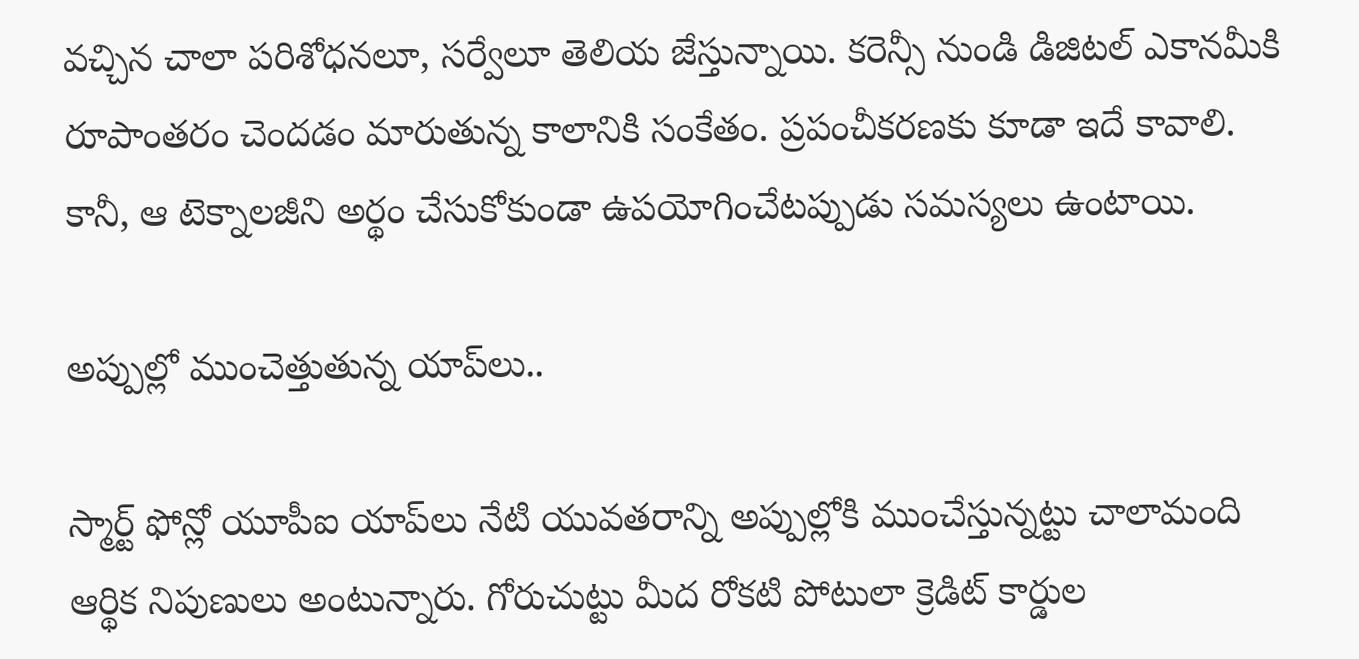వచ్చిన చాలా పరిశోధనలూ, సర్వేలూ తెలియ జేస్తున్నాయి. కరెన్సీ నుండి డిజిటల్ ఎకానమీకి రూపాంతరం చెందడం మారుతున్న కాలానికి సంకేతం. ప్రపంచీకరణకు కూడా ఇదే కావాలి. కానీ, ఆ టెక్నాలజీని అర్థం చేసుకోకుండా ఉపయోగించేటప్పుడు సమస్యలు ఉంటాయి.

అప్పుల్లో ముంచెత్తుతున్న యాప్‌లు..

స్మార్ట్ ఫోన్లో యూపీఐ యాప్‌లు నేటి యువతరాన్ని అప్పుల్లోకి ముంచేస్తున్నట్టు చాలామంది ఆర్థిక నిపుణులు అంటున్నారు. గోరుచుట్టు మీద రోకటి పోటులా క్రెడిట్ కార్డుల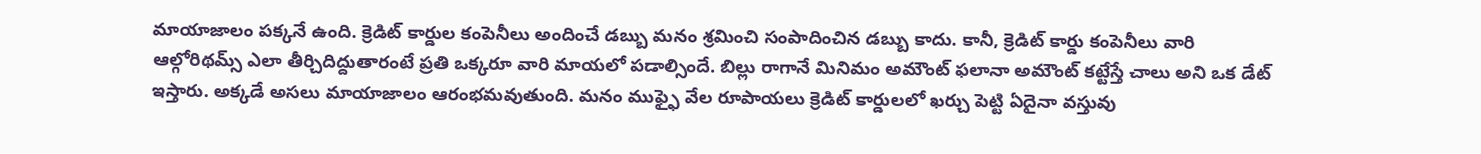మాయాజాలం పక్కనే ఉంది. క్రెడిట్ కార్డుల కంపెనీలు అందించే డబ్బు మనం శ్రమించి సంపాదించిన డబ్బు కాదు. కానీ, క్రెడిట్ కార్డు కంపెనీలు వారి ఆల్గోరిథమ్స్ ఎలా తీర్చిదిద్దుతారంటే ప్రతి ఒక్కరూ వారి మాయలో పడాల్సిందే. బిల్లు రాగానే మినిమం అమౌంట్ ఫలానా అమౌంట్ కట్టేస్తే చాలు అని ఒక డేట్ ఇస్తారు. అక్కడే అసలు మాయాజాలం ఆరంభమవుతుంది. మనం ముఫ్ఫై వేల రూపాయలు క్రెడిట్ కార్డులలో ఖర్చు పెట్టి ఏదైనా వస్తువు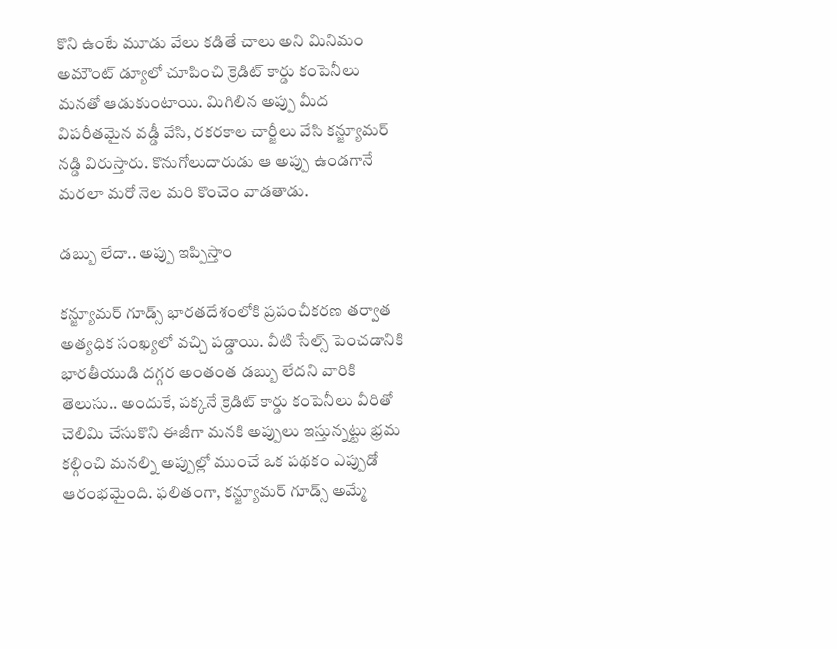కొని ఉంటే మూడు వేలు కడితే చాలు అని మినిమం అమౌంట్ డ్యూ‌లో చూపించి క్రెడిట్ కార్డు కంపెనీలు మనతో ఆడుకుంటాయి. మిగిలిన అప్పు మీద విపరీతమైన వడ్డీ వేసి, రకరకాల చార్జీలు వేసి కన్జ్యూ‌మర్ నడ్డి విరుస్తారు. కొనుగోలుదారుడు ఆ అప్పు ఉండగానే మరలా మరో నెల మరి కొంచెం వాడతాడు.

డబ్బు లేదా.. అప్పు ఇప్పిస్తాం

కన్జ్యూ‌మర్ గూడ్స్ భారతదేశంలోకి ప్రపంచీకరణ తర్వాత అత్యధిక సంఖ్యలో వచ్చి పడ్డాయి. వీటి సేల్స్ పెంచడానికి భారతీయుడి దగ్గర అంతంత డబ్బు లేదని వారికి తెలుసు.. అందుకే, పక్కనే క్రెడిట్ కార్డు కంపెనీలు వీరితో చెలిమి చేసుకొని ఈజీగా మనకి అప్పులు ఇస్తున్నట్టు భ్రమ కల్గించి మనల్ని అప్పుల్లో ముంచే ఒక పథకం ఎప్పుడో ఆరంభమైంది. ఫలితంగా, కన్జ్యూ‌మర్ గూడ్స్ అమ్మే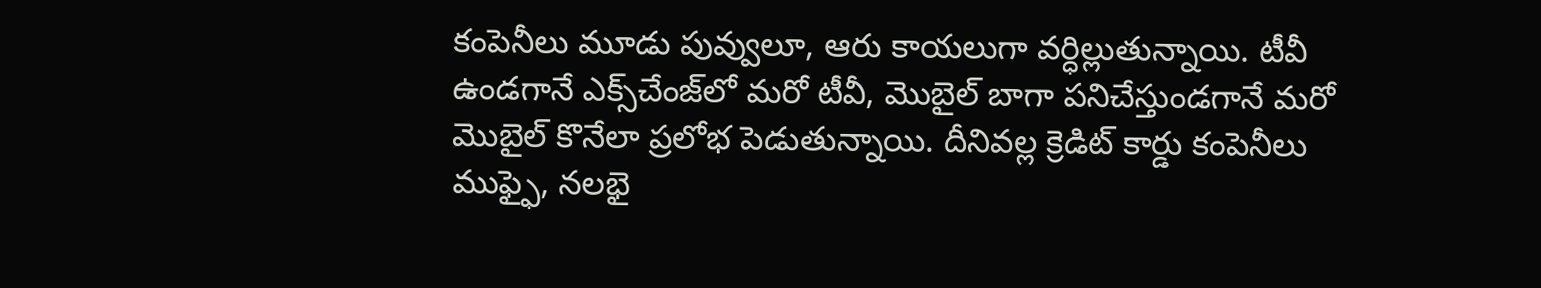కంపెనీలు మూడు పువ్వులూ, ఆరు కాయలుగా వర్ధిల్లుతున్నాయి. టీవీ ఉండగానే ఎక్స్‌చేంజ్‌లో మరో టీవీ, మొబైల్ బాగా పనిచేస్తుండగానే మరో మొబైల్ కొనేలా ప్రలోభ పెడుతున్నాయి. దీనివల్ల క్రెడిట్ కార్డు కంపెనీలు ముఫ్ఫై, నలభై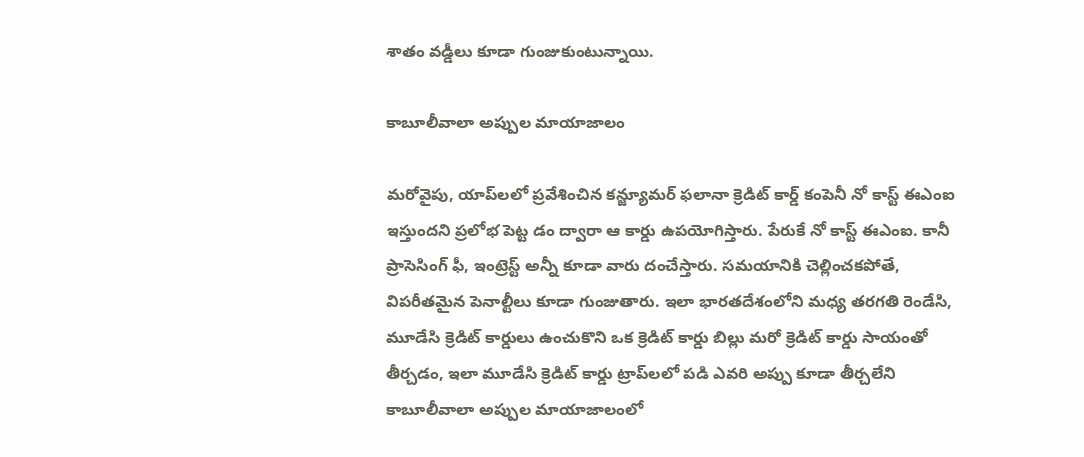శాతం వడ్డీలు కూడా గుంజుకుంటున్నాయి.

కాబూలీవాలా అప్పుల మాయాజాలం

మరోవైపు, యాప్‌లలో ప్రవేశించిన కన్జ్యూ‌మర్ ఫలానా క్రెడిట్ కార్డ్ కంపెనీ నో కాస్ట్ ఈఎంఐ ఇస్తుందని ప్రలోభ పెట్ట డం ద్వారా ఆ కార్డు ఉపయోగిస్తారు. పేరుకే నో కాస్ట్ ఈఎంఐ. కానీ ప్రాసెసింగ్ ఫీ, ఇంట్రెస్ట్ అన్నీ కూడా వారు దంచేస్తారు. సమయానికి చెల్లించకపోతే, విపరీతమైన పెనాల్టీలు కూడా గుంజుతారు. ఇలా భారతదేశంలోని మధ్య తరగతి రెండేసి, మూడేసి క్రెడిట్ కార్డులు ఉంచుకొని ఒక క్రెడిట్ కార్డు బిల్లు మరో క్రెడిట్ కార్డు సాయంతో తీర్చడం, ఇలా మూడేసి క్రెడిట్ కార్డు ట్రాప్‌లలో పడి ఎవరి అప్పు కూడా తీర్చలేని కాబూలీవాలా అప్పుల మాయాజాలంలో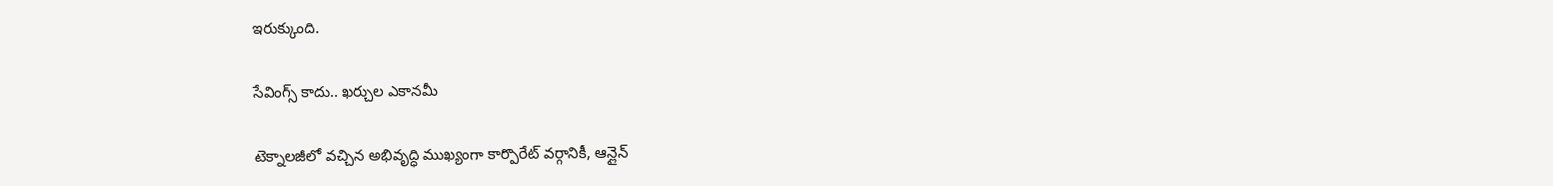ఇరుక్కుంది.

సేవింగ్స్ కాదు.. ఖర్చుల ఎకానమీ

టెక్నాలజీలో వచ్చిన అభివృద్ధి ముఖ్యంగా కార్పొరేట్ వర్గానికీ, ఆన్లైన్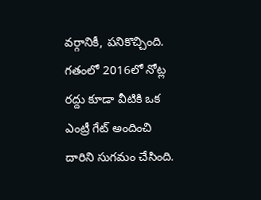వర్గానికీ, పనికొచ్చింది. గతంలో 2016లో నోట్ల రద్దు కూడా వీటికి ఒక ఎంట్రీ గేట్ అందించి దారిని సుగమం చేసింది.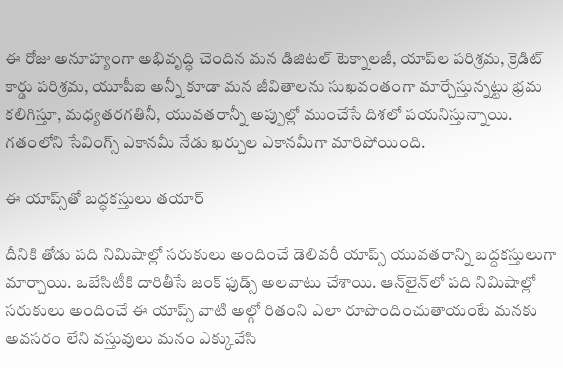ఈ రోజు అనూహ్యంగా అభివృద్ధి చెందిన మన డిజిటల్ టెక్నాలజీ, యాప్‌ల పరిశ్రమ, క్రెడిట్ కార్డు పరిశ్రమ, యూపీఐ అన్నీ కూడా మన జీవితాలను సుఖవంతంగా మార్చేస్తున్నట్టు భ్రమ కలిగిస్తూ, మధ్యతరగతినీ, యువతరాన్నీ అప్పుల్లో ముంచేసే దిశలో పయనిస్తున్నాయి. గతంలోని సేవింగ్స్ ఎకానమీ నేడు ఖర్చుల ఎకానమీగా మారిపోయింది.

ఈ యాప్స్‌తో బద్ధకస్తులు తయార్

దీనికి తోడు పది నిమిషాల్లో సరుకులు అందించే డెలివరీ యాప్స్ యువతరాన్ని బద్దకస్తులుగా మార్చాయి. ఒబేసిటీకి దారితీసే జంక్ ఫుడ్స్ అలవాటు చేశాయి. ఆన్‌లైన్‌లో పది నిమిషాల్లో సరుకులు అందించే ఈ యాప్స్ వాటి అల్గో రితంని ఎలా రూపొందించుతాయంటే మనకు అవసరం లేని వస్తువులు మనం ఎక్కువేసి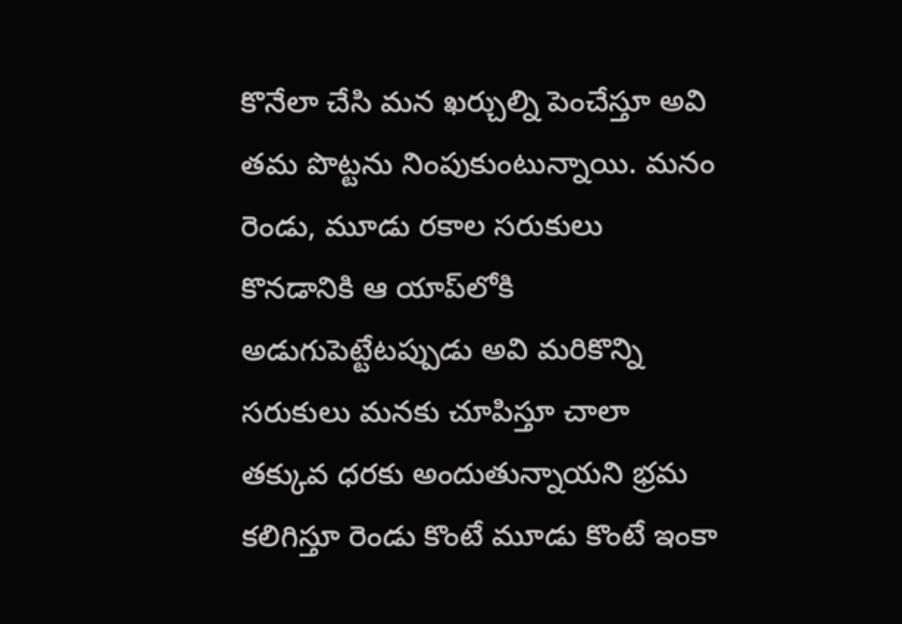కొనేలా చేసి మన ఖర్చుల్ని పెంచేస్తూ అవి తమ పొట్టను నింపుకుంటున్నాయి. మనం రెండు, మూడు రకాల సరుకులు కొనడానికి ఆ యాప్‌లోకి అడుగుపెట్టేటప్పుడు అవి మరికొన్ని సరుకులు మనకు చూపిస్తూ చాలా తక్కువ ధరకు అందుతున్నాయని భ్రమ కలిగిస్తూ రెండు కొంటే మూడు కొంటే ఇంకా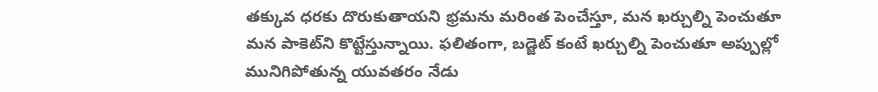తక్కువ ధరకు దొరుకుతాయని భ్రమను మరింత పెంచేస్తూ, మన ఖర్చుల్ని పెంచుతూ మన పాకెట్‌ని కొట్టేస్తున్నాయి. ఫలితంగా, బడ్జెట్ కంటే ఖర్చుల్ని పెంచుతూ అప్పుల్లో మునిగిపోతున్న యువతరం నేడు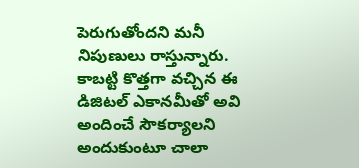పెరుగుతోందని మనీ నిపుణులు రాస్తున్నారు. కాబట్టి కొత్తగా వచ్చిన ఈ డిజిటల్ ఎకానమీతో అవి అందించే సౌకర్యాలని అందుకుంటూ చాలా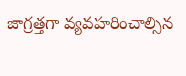జాగ్రత్తగా వ్యవహరించాల్సిన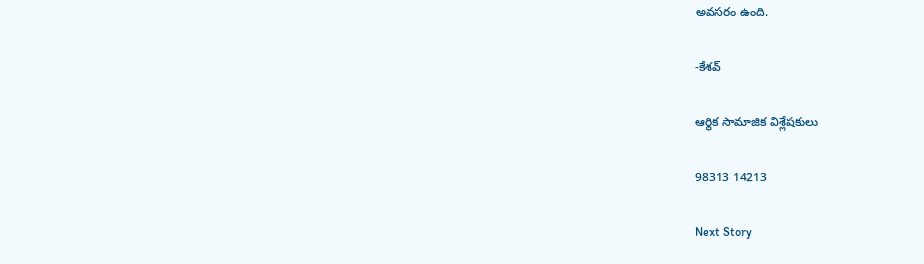అవసరం ఉంది.

-కేశవ్

ఆర్థిక సామాజిక విశ్లేషకులు

98313 14213

Next Story